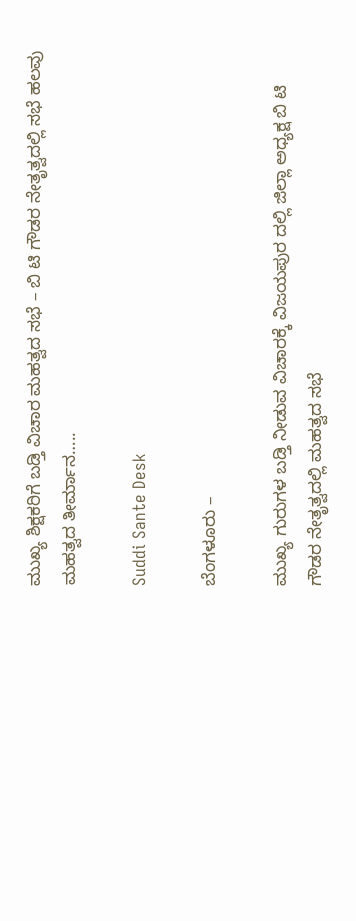ಮುಖ್ಯ ಶಿಕ್ಷಕರಿಗೆ ಬಡ್ತಿ ವಿಚಾರ ಮಹತ್ವದ ಸಭೆ – ಬಿ‌ ಟಿ ಗೌಡರ ನೇತೃತ್ವದಲ್ಲಿ ಸಭೆ ಹಲವು ಮಹತ್ವದ ತೀರ್ಮಾನ…..

Suddi Sante Desk

ಬೆಂಗಳೂರು –

ಮುಖ್ಯ ಗುರುಗಳ ಬಡ್ತಿ ನೀಡುವ ವಿಚಾರಕ್ಕೆ ವಿಜಯಪುರ ದಲ್ಲಿ ಜಿಲ್ಲಾ ಅಧ್ಯಕ್ಷ ಬಿ ಟಿ ಗೌಡರ ನೇತೃತ್ವದಲ್ಲಿ ಮಹತ್ವದ ಸಭೆ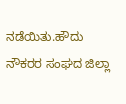ನಡೆಯಿತು.ಹೌದು ನೌಕರರ ಸಂಘದ ಜಿಲ್ಲಾ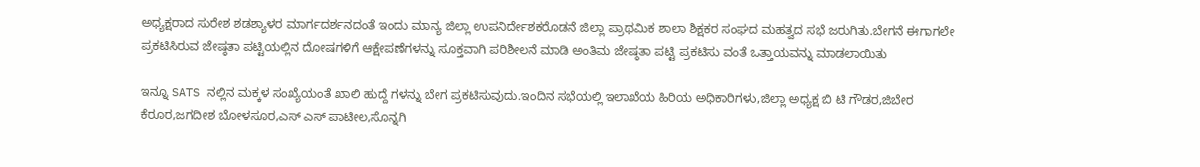ಅಧ್ಯಕ್ಷರಾದ ಸುರೇಶ ಶಡಶ್ಯಾಳರ ಮಾರ್ಗದರ್ಶನದಂತೆ ಇಂದು ಮಾನ್ಯ ಜಿಲ್ಲಾ ಉಪನಿರ್ದೇಶಕರೊಡನೆ ಜಿಲ್ಲಾ ಪ್ರಾಥಮಿಕ ಶಾಲಾ ಶಿಕ್ಷಕರ ಸಂಘದ ಮಹತ್ವದ ಸಭೆ ಜರುಗಿತು.ಬೇಗನೆ ಈಗಾಗಲೇ ಪ್ರಕಟಿಸಿರುವ ಜೇಷ್ಠತಾ ಪಟ್ಟಿಯಲ್ಲಿನ ದೋಷಗಳಿಗೆ ಆಕ್ಷೇಪಣೆಗಳನ್ನು ಸೂಕ್ತವಾಗಿ ಪರಿಶೀಲನೆ ಮಾಡಿ ಅಂತಿಮ ಜೇಷ್ಠತಾ ಪಟ್ಟಿ ಪ್ರಕಟಿಸು ವಂತೆ ಒತ್ತಾಯವನ್ನು ಮಾಡಲಾಯಿತು

ಇನ್ನೂ SATS ನಲ್ಲಿನ ಮಕ್ಕಳ ಸಂಖ್ಯೆಯಂತೆ ಖಾಲಿ ಹುದ್ದೆ ಗಳನ್ನು ಬೇಗ ಪ್ರಕಟಿಸುವುದು.ಇಂದಿನ ಸಭೆಯಲ್ಲಿ ಇಲಾಖೆಯ ಹಿರಿಯ ಅಧಿಕಾರಿಗಳು,ಜಿಲ್ಲಾ ಅಧ್ಯಕ್ಷ ಬಿ ಟಿ ಗೌಡರ,ಜಿಬೇರ ಕೆರೂರ,ಜಗದೀಶ ಬೋಳಸೂರ,ಎಸ್ ಎಸ್ ಪಾಟೀಲ,ಸೊನ್ನಗಿ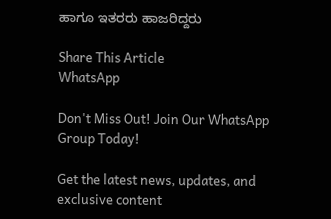ಹಾಗೂ ಇತರರು ಹಾಜರಿದ್ದರು

Share This Article
WhatsApp

Don't Miss Out! Join Our WhatsApp Group Today!

Get the latest news, updates, and exclusive content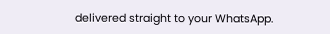delivered straight to your WhatsApp.